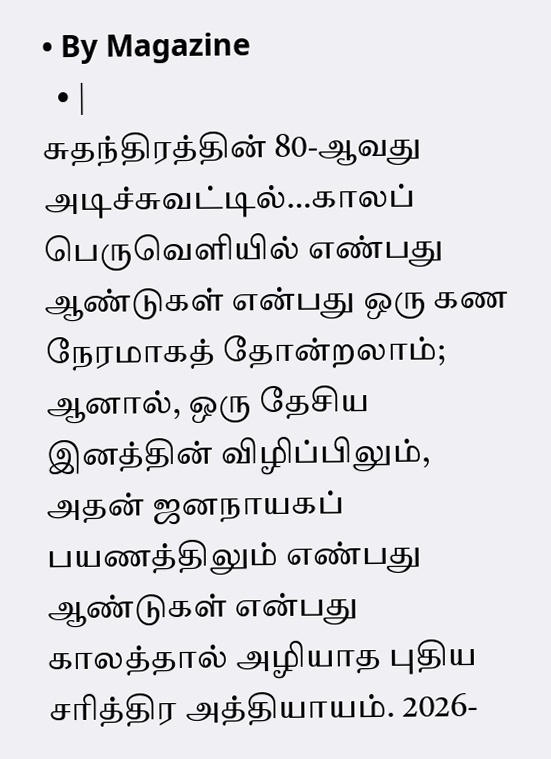• By Magazine
  • |
சுதந்திரத்தின் 80-ஆவது அடிச்சுவட்டில்…காலப் பெருவெளியில் எண்பது ஆண்டுகள் என்பது ஒரு கண நேரமாகத் தோன்றலாம்; ஆனால், ஒரு தேசிய இனத்தின் விழிப்பிலும், அதன் ஜனநாயகப் பயணத்திலும் எண்பது ஆண்டுகள் என்பது காலத்தால் அழியாத புதிய சரித்திர அத்தியாயம். 2026-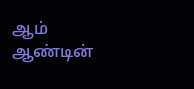ஆம் ஆண்டின்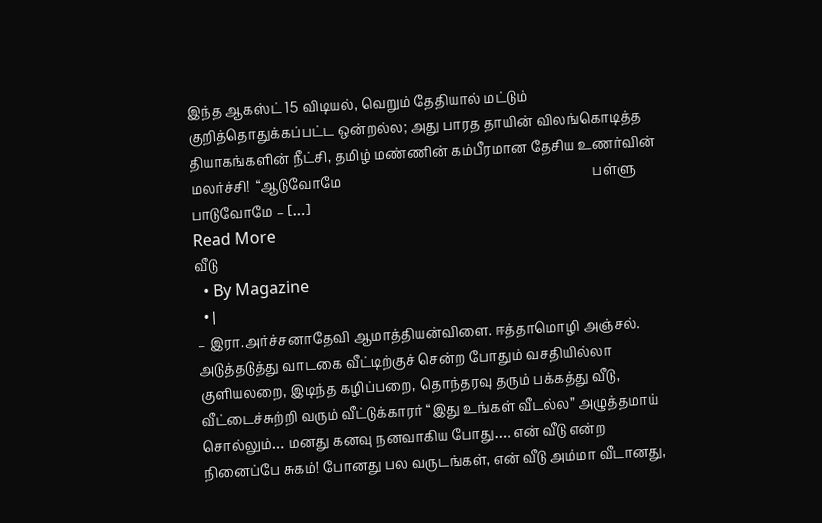இந்த ஆகஸ்ட் 15 விடியல், வெறும் தேதியால் மட்டும் குறித்தொதுக்கப்பட்ட ஒன்றல்ல; அது பாரத தாயின் விலங்கொடித்த தியாகங்களின் நீட்சி, தமிழ் மண்ணின் கம்பீரமான தேசிய உணர்வின் மலர்ச்சி!  “ஆடுவோமே                                                                           பள்ளு பாடுவோமே – […]
Read More
வீடு
  • By Magazine
  • |
– இரா.அர்ச்சனாதேவி ஆமாத்தியன்விளை. ஈத்தாமொழி அஞ்சல். அடுத்தடுத்து வாடகை வீட்டிற்குச் சென்ற போதும் வசதியில்லா குளியலறை, இடிந்த கழிப்பறை, தொந்தரவு தரும் பக்கத்து வீடு, வீட்டைச்சுற்றி வரும் வீட்டுக்காரர் “இது உங்கள் வீடல்ல” அழுத்தமாய் சொல்லும்… மனது கனவு நனவாகிய போது…. என் வீடு என்ற நினைப்பே சுகம்! போனது பல வருடங்கள், என் வீடு அம்மா வீடானது,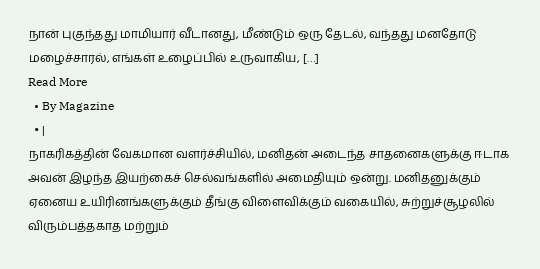நான் புகுந்தது மாமியார் வீடானது, மீண்டும் ஒரு தேடல், வந்தது மனதோடு மழைச்சாரல், எங்கள் உழைப்பில் உருவாகிய, […]
Read More
  • By Magazine
  • |
நாகரிகத்தின் வேகமான வளர்ச்சியில், மனிதன் அடைந்த சாதனைகளுக்கு ஈடாக அவன் இழந்த இயற்கைச் செல்வங்களில் அமைதியும் ஒன்று. மனிதனுக்கும் ஏனைய உயிரினங்களுக்கும் தீங்கு விளைவிக்கும் வகையில், சுற்றுச்சூழலில் விரும்பத்தகாத மற்றும்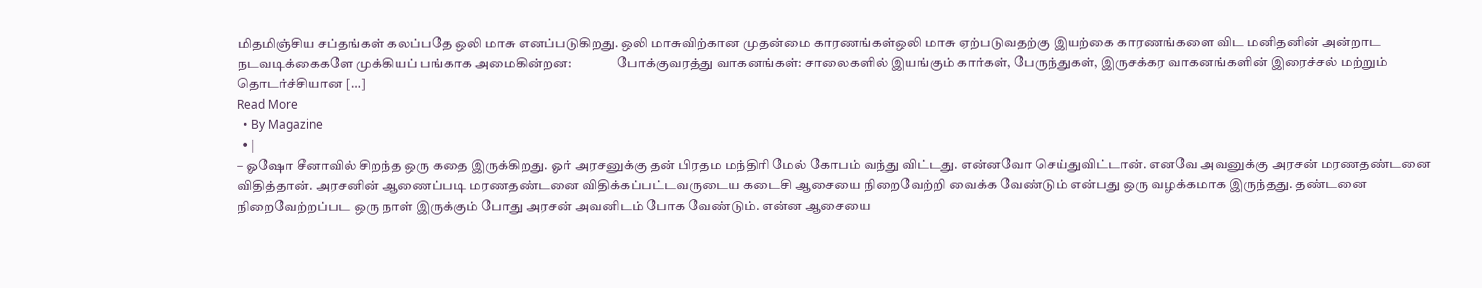மிதமிஞ்சிய சப்தங்கள் கலப்பதே ஒலி மாசு எனப்படுகிறது. ஒலி மாசுவிற்கான முதன்மை காரணங்கள்ஒலி மாசு ஏற்படுவதற்கு இயற்கை காரணங்களை விட மனிதனின் அன்றாட நடவடிக்கைகளே முக்கியப் பங்காக அமைகின்றன:                 போக்குவரத்து வாகனங்கள்: சாலைகளில் இயங்கும் கார்கள், பேருந்துகள், இருசக்கர வாகனங்களின் இரைச்சல் மற்றும் தொடர்ச்சியான […]
Read More
  • By Magazine
  • |
– ஓஷோ சீனாவில் சிறந்த ஒரு கதை இருக்கிறது. ஓர் அரசனுக்கு தன் பிரதம மந்திரி மேல் கோபம் வந்து விட்டது. என்னவோ செய்துவிட்டான். எனவே அவனுக்கு அரசன் மரணதண்டனை விதித்தான். அரசனின் ஆணைப்படி மரணதண்டனை விதிக்கப்பட்டவருடைய கடைசி ஆசையை நிறைவேற்றி வைக்க வேண்டும் என்பது ஒரு வழக்கமாக இருந்தது. தண்டனை நிறைவேற்றப்பட ஒரு நாள் இருக்கும் போது அரசன் அவனிடம் போக வேண்டும். என்ன ஆசையை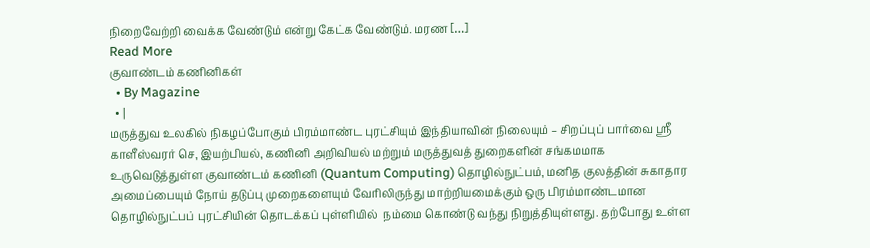நிறைவேற்றி வைக்க வேண்டும் என்று கேட்க வேண்டும். மரண […]
Read More
குவாண்டம் கணினிகள்
  • By Magazine
  • |
மருத்துவ உலகில் நிகழப்போகும் பிரம்மாண்ட புரட்சியும் இந்தியாவின் நிலையும் – சிறப்புப் பார்வை ஸ்ரீ காளீஸ்வரர் செ, இயற்பியல், கணினி அறிவியல் மற்றும் மருத்துவத் துறைகளின் சங்கமமாக உருவெடுத்துள்ள குவாண்டம் கணினி (Quantum Computing) தொழில்நுட்பம், மனித குலத்தின் சுகாதார அமைப்பையும் நோய் தடுப்பு முறைகளையும் வேரிலிருந்து மாற்றியமைக்கும் ஒரு பிரம்மாண்டமான தொழில்நுட்பப் புரட்சியின் தொடக்கப் புள்ளியில்  நம்மை கொண்டு வந்து நிறுத்தியுள்ளது. தற்போது உள்ள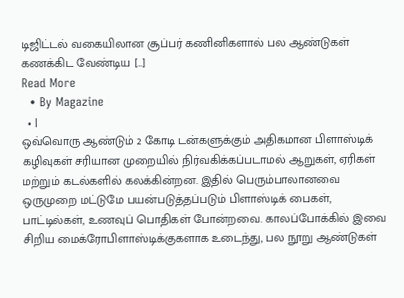டிஜிட்டல் வகையிலான சூப்பர் கணினிகளால் பல ஆண்டுகள் கணக்கிட வேண்டிய […]
Read More
  • By Magazine
  • |
ஒவ்வொரு ஆண்டும் 2 கோடி டன்களுக்கும் அதிகமான பிளாஸ்டிக் கழிவுகள் சரியான முறையில் நிர்வகிக்கப்படாமல் ஆறுகள், ஏரிகள் மற்றும் கடல்களில் கலக்கின்றன. இதில் பெரும்பாலானவை ஒருமுறை மட்டுமே பயன்படுத்தப்படும் பிளாஸ்டிக் பைகள், பாட்டில்கள், உணவுப் பொதிகள் போன்றவை. காலப்போக்கில் இவை சிறிய மைக்ரோபிளாஸ்டிக்குகளாக உடைந்து, பல நூறு ஆண்டுகள்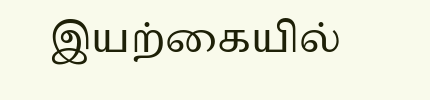இயற்கையில்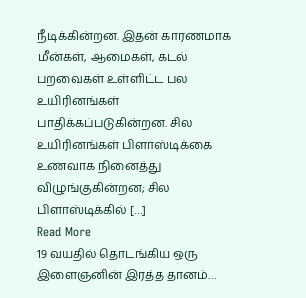நீடிக்கின்றன. இதன் காரணமாக மீன்கள், ஆமைகள், கடல் பறவைகள் உள்ளிட்ட பல உயிரினங்கள் பாதிக்கப்படுகின்றன. சில உயிரினங்கள் பிளாஸ்டிக்கை உணவாக நினைத்து விழுங்குகின்றன; சில பிளாஸ்டிக்கில் […]
Read More
19 வயதில் தொடங்கிய ஒரு இளைஞனின் இரத்த தானம்…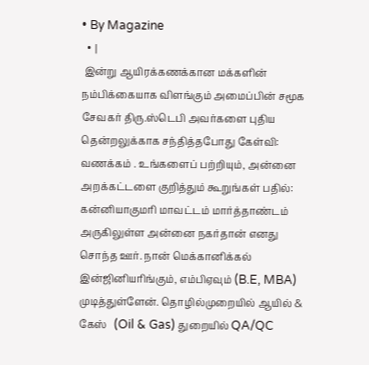• By Magazine
  • |
 இன்று ஆயிரக்கணக்கான மக்களின் நம்பிக்கையாக விளங்கும் அமைப்பின் சமூக சேவகர் திரு.ஸ்டெபி அவர்களை புதிய தென்றலுக்காக சந்தித்தபோது கேள்வி: வணக்கம் . உங்களைப் பற்றியும், அன்னை அறக்கட்டளை குறித்தும் கூறுங்கள் பதில்:  கன்னியாகுமரி மாவட்டம் மார்த்தாண்டம் அருகிலுள்ள அன்னை நகர்தான் எனது சொந்த ஊர். நான் மெக்கானிக்கல் இன்ஜினியரிங்கும், எம்பிஏவும் (B.E, MBA) முடித்துள்ளேன். தொழில்முறையில் ஆயில் & கேஸ்   (Oil & Gas) துறையில் QA/QC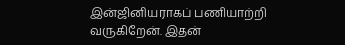இன்ஜினியராகப் பணியாற்றி வருகிறேன். இதன்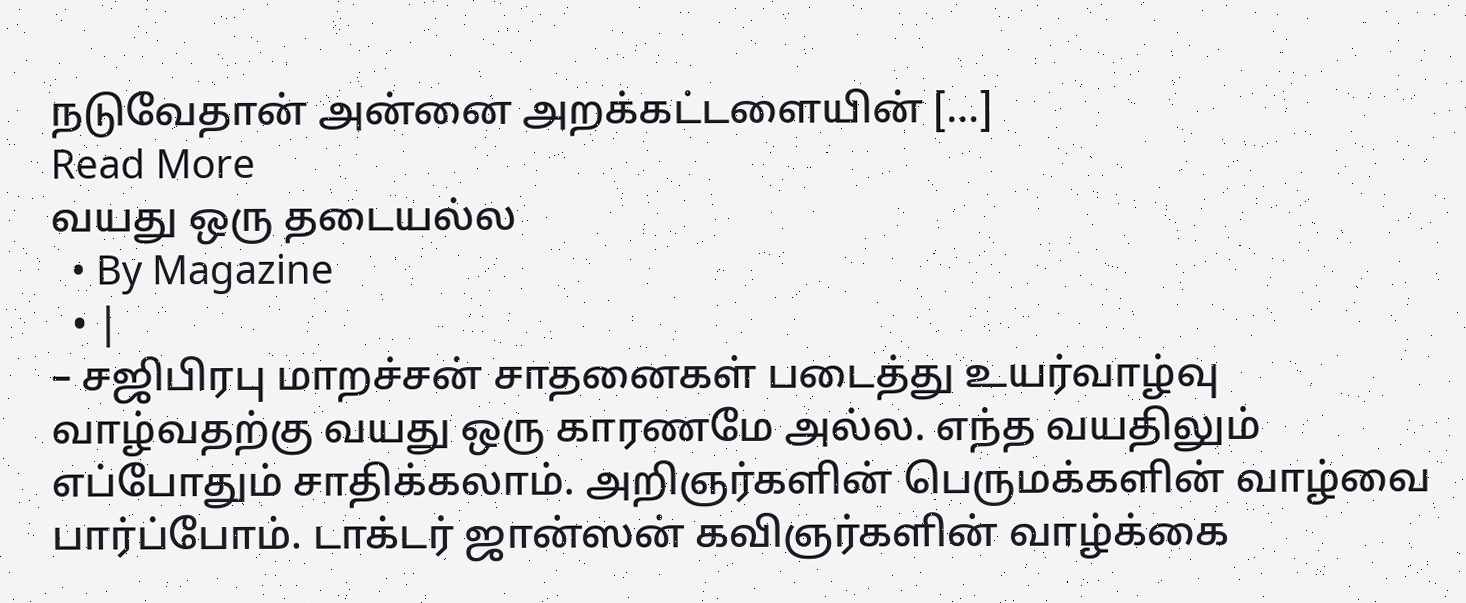நடுவேதான் அன்னை அறக்கட்டளையின் […]
Read More
வயது ஒரு தடையல்ல
  • By Magazine
  • |
– சஜிபிரபு மாறச்சன் சாதனைகள் படைத்து உயர்வாழ்வு வாழ்வதற்கு வயது ஒரு காரணமே அல்ல. எந்த வயதிலும் எப்போதும் சாதிக்கலாம். அறிஞர்களின் பெருமக்களின் வாழ்வை பார்ப்போம். டாக்டர் ஜான்ஸன் கவிஞர்களின் வாழ்க்கை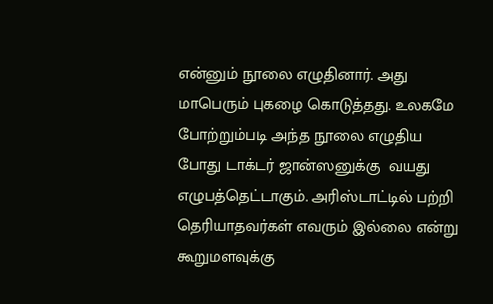என்னும் நூலை எழுதினார். அது மாபெரும் புகழை கொடுத்தது. உலகமே போற்றும்படி அந்த நூலை எழுதிய போது டாக்டர் ஜான்ஸனுக்கு  வயது எழுபத்தெட்டாகும். அரிஸ்டாட்டில் பற்றி தெரியாதவர்கள் எவரும் இல்லை என்று கூறுமளவுக்கு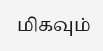மிகவும்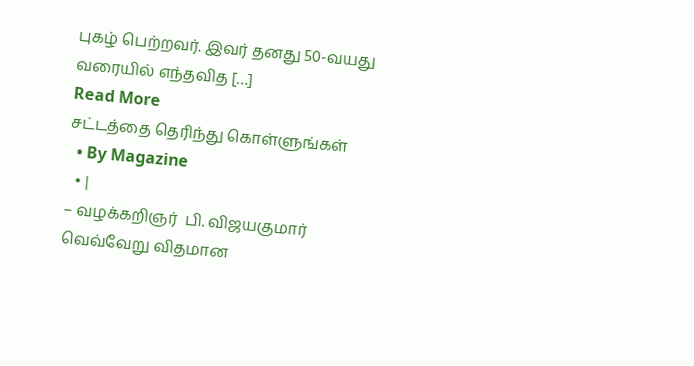புகழ் பெற்றவர். இவர் தனது 50-வயது வரையில் எந்தவித […]
Read More
சட்டத்தை தெரிந்து கொள்ளுங்கள்
  • By Magazine
  • |
– வழக்கறிஞர்  பி. விஜயகுமார் வெவ்வேறு விதமான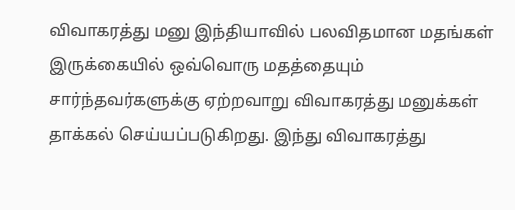விவாகரத்து மனு இந்தியாவில் பலவிதமான மதங்கள் இருக்கையில் ஒவ்வொரு மதத்தையும் சார்ந்தவர்களுக்கு ஏற்றவாறு விவாகரத்து மனுக்கள் தாக்கல் செய்யப்படுகிறது. இந்து விவாகரத்து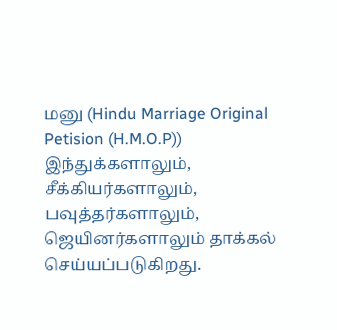மனு (Hindu Marriage Original Petision (H.M.O.P)) இந்துக்களாலும், சீக்கியர்களாலும், பவுத்தர்களாலும், ஜெயினர்களாலும் தாக்கல் செய்யப்படுகிறது.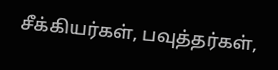சீக்கியர்கள், பவுத்தர்கள்,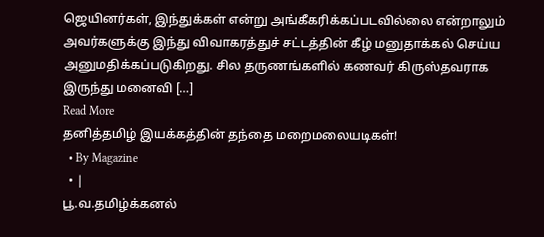ஜெயினர்கள், இந்துக்கள் என்று அங்கீகரிக்கப்படவில்லை என்றாலும் அவர்களுக்கு இந்து விவாகரத்துச் சட்டத்தின் கீழ் மனுதாக்கல் செய்ய அனுமதிக்கப்படுகிறது. சில தருணங்களில் கணவர் கிருஸ்தவராக இருந்து மனைவி […]
Read More
தனித்தமிழ் இயக்கத்தின் தந்தை மறைமலையடிகள்!
  • By Magazine
  • |
பூ.வ.தமிழ்க்கனல்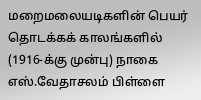மறைமலையடிகளின் பெயர் தொடக்கக் காலங்களில் (1916-க்கு முன்பு) நாகை எஸ்.வேதாசலம் பிள்ளை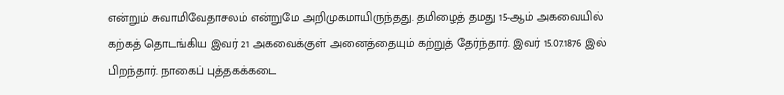என்றும் சுவாமிவேதாசலம் என்றுமே அறிமுகமாயிருந்தது. தமிழைத் தமது 15-ஆம் அகவையில் கற்கத் தொடங்கிய இவர் 21 அகவைக்குள் அனைத்தையும் கற்றுத் தேர்ந்தார். இவர் 15.07.1876 இல் பிறந்தார். நாகைப் புத்தகக்கடை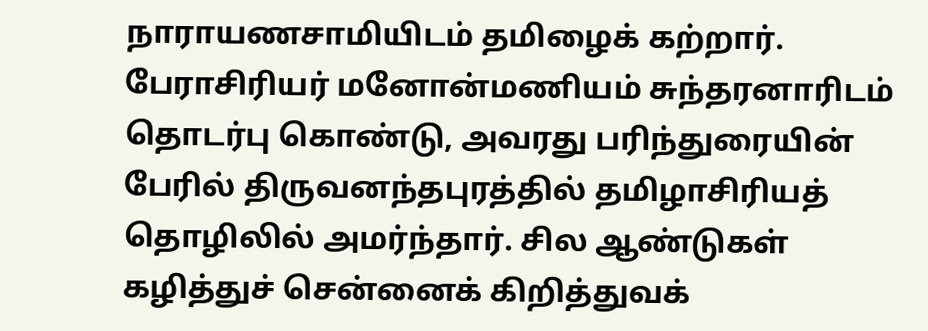நாராயணசாமியிடம் தமிழைக் கற்றார். பேராசிரியர் மனோன்மணியம் சுந்தரனாரிடம் தொடர்பு கொண்டு, அவரது பரிந்துரையின் பேரில் திருவனந்தபுரத்தில் தமிழாசிரியத் தொழிலில் அமர்ந்தார். சில ஆண்டுகள் கழித்துச் சென்னைக் கிறித்துவக்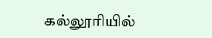கல்லூரியில்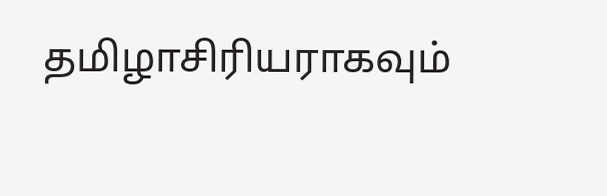தமிழாசிரியராகவும்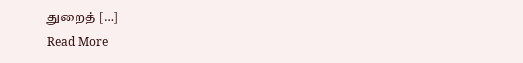துறைத் […]
Read More